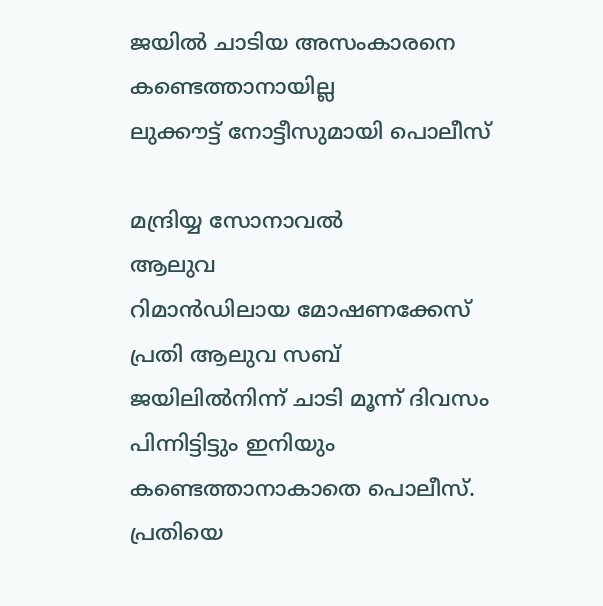ജയിൽ ചാടിയ അസംകാരനെ കണ്ടെത്താനായില്ല
ലുക്കൗട്ട് നോട്ടീസുമായി പൊലീസ്

മന്ദ്രിയ്യ സോനാവൽ
ആലുവ
റിമാൻഡിലായ മോഷണക്കേസ് പ്രതി ആലുവ സബ് ജയിലിൽനിന്ന് ചാടി മൂന്ന് ദിവസം പിന്നിട്ടിട്ടും ഇനിയും കണ്ടെത്താനാകാതെ പൊലീസ്. പ്രതിയെ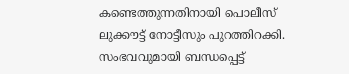കണ്ടെത്തുന്നതിനായി പൊലീസ് ലുക്കൗട്ട് നോട്ടീസും പുറത്തിറക്കി.
സംഭവവുമായി ബന്ധപ്പെട്ട്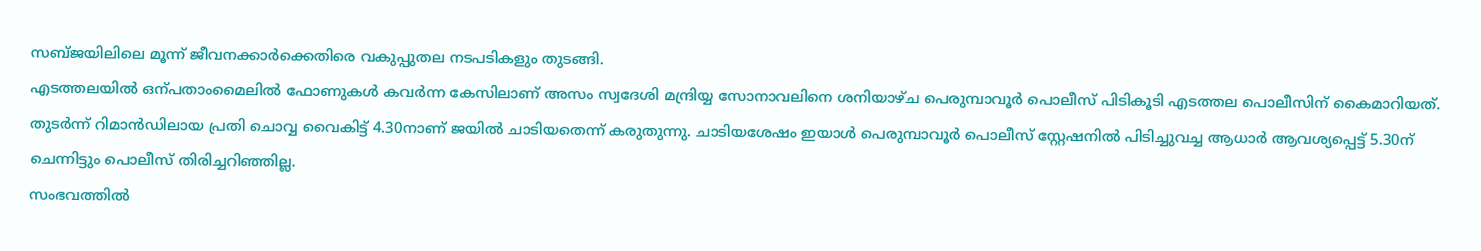സബ്ജയിലിലെ മൂന്ന് ജീവനക്കാർക്കെതിരെ വകുപ്പുതല നടപടികളും തുടങ്ങി.
എടത്തലയിൽ ഒന്പതാംമൈലിൽ ഫോണുകൾ കവർന്ന കേസിലാണ് അസം സ്വദേശി മന്ദ്രിയ്യ സോനാവലിനെ ശനിയാഴ്ച പെരുമ്പാവൂർ പൊലീസ് പിടികൂടി എടത്തല പൊലീസിന് കൈമാറിയത്. തുടർന്ന് റിമാൻഡിലായ പ്രതി ചൊവ്വ വൈകിട്ട് 4.30നാണ് ജയിൽ ചാടിയതെന്ന് കരുതുന്നു. ചാടിയശേഷം ഇയാൾ പെരുമ്പാവൂർ പൊലീസ് സ്റ്റേഷനിൽ പിടിച്ചുവച്ച ആധാർ ആവശ്യപ്പെട്ട് 5.30ന് ചെന്നിട്ടും പൊലീസ് തിരിച്ചറിഞ്ഞില്ല.
സംഭവത്തിൽ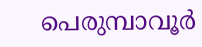പെരുമ്പാവൂർ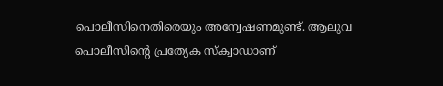പൊലീസിനെതിരെയും അന്വേഷണമുണ്ട്. ആലുവ പൊലീസിന്റെ പ്രത്യേക സ്ക്വാഡാണ്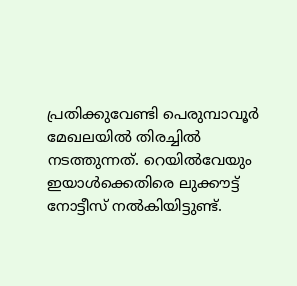പ്രതിക്കുവേണ്ടി പെരുമ്പാവൂർ മേഖലയിൽ തിരച്ചിൽ നടത്തുന്നത്. റെയിൽവേയും ഇയാൾക്കെതിരെ ലുക്കൗട്ട് നോട്ടീസ് നൽകിയിട്ടുണ്ട്.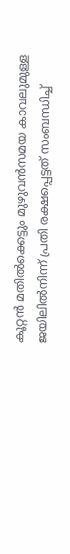കൂറ്റൻ മതിൽക്കെട്ടും മുഴുവൻസമയ കാവലുമുള്ള ജയിലിൽനിന്ന് പ്രതി രക്ഷപ്പെട്ടത് സംബന്ധിച്ച്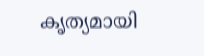കൃത്യമായി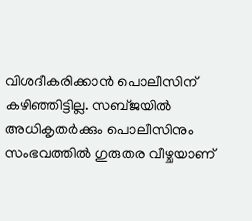വിശദീകരിക്കാൻ പൊലീസിന് കഴിഞ്ഞിട്ടില്ല. സബ്ജയിൽ അധികൃതർക്കും പൊലീസിനും സംഭവത്തിൽ ഗുരുതര വീഴ്ചയാണ്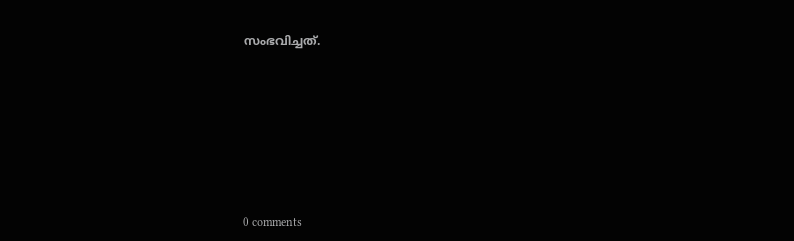സംഭവിച്ചത്.









0 comments